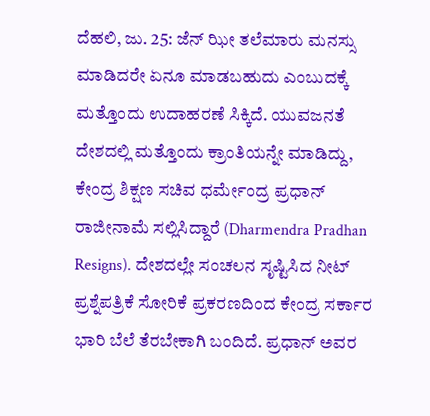ದೆಹಲಿ, ಜು. 25: ಜೆನ್ ಝೀ ತಲೆಮಾರು ಮನಸ್ಸು ಮಾಡಿದರೇ ಏನೂ ಮಾಡಬಹುದು ಎಂಬುದಕ್ಕೆ ಮತ್ತೊಂದು ಉದಾಹರಣೆ ಸಿಕ್ಕಿದೆ. ಯುವಜನತೆ ದೇಶದಲ್ಲಿ ಮತ್ತೊಂದು ಕ್ರಾಂತಿಯನ್ನೇ ಮಾಡಿದ್ದು, ಕೇಂದ್ರ ಶಿಕ್ಷಣ ಸಚಿವ ಧರ್ಮೇಂದ್ರ ಪ್ರಧಾನ್ ರಾಜೀನಾಮೆ ಸಲ್ಲಿಸಿದ್ದಾರೆ (Dharmendra Pradhan Resigns). ದೇಶದಲ್ಲೇ ಸಂಚಲನ ಸೃಷ್ಟಿಸಿದ ನೀಟ್ ಪ್ರಶ್ನೆಪತ್ರಿಕೆ ಸೋರಿಕೆ ಪ್ರಕರಣದಿಂದ ಕೇಂದ್ರ ಸರ್ಕಾರ ಭಾರಿ ಬೆಲೆ ತೆರಬೇಕಾಗಿ ಬಂದಿದೆ. ಪ್ರಧಾನ್ ಅವರ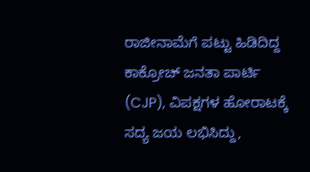ರಾಜೀನಾಮೆಗೆ ಪಟ್ಟು ಹಿಡಿದಿದ್ದ ಕಾಕ್ರೋಚ್ ಜನತಾ ಪಾರ್ಟಿ (CJP), ವಿಪಕ್ಷಗಳ ಹೋರಾಟಕ್ಕೆ ಸದ್ಯ ಜಯ ಲಭಿಸಿದ್ದು,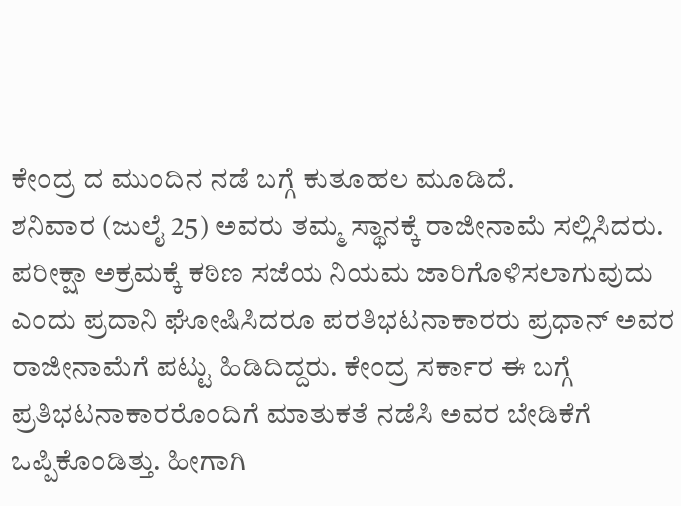ಕೇಂದ್ರ ದ ಮುಂದಿನ ನಡೆ ಬಗ್ಗೆ ಕುತೂಹಲ ಮೂಡಿದೆ.
ಶನಿವಾರ (ಜುಲೈ 25) ಅವರು ತಮ್ಮ ಸ್ಥಾನಕ್ಕೆ ರಾಜೀನಾಮೆ ಸಲ್ಲಿಸಿದರು. ಪರೀಕ್ಷಾ ಅಕ್ರಮಕ್ಕೆ ಕಠಿಣ ಸಜೆಯ ನಿಯಮ ಜಾರಿಗೊಳಿಸಲಾಗುವುದು ಎಂದು ಪ್ರದಾನಿ ಘೋಷಿಸಿದರೂ ಪರತಿಭಟನಾಕಾರರು ಪ್ರಧಾನ್ ಅವರ ರಾಜೀನಾಮೆಗೆ ಪಟ್ಟು ಹಿಡಿದಿದ್ದರು. ಕೇಂದ್ರ ಸರ್ಕಾರ ಈ ಬಗ್ಗೆ ಪ್ರತಿಭಟನಾಕಾರರೊಂದಿಗೆ ಮಾತುಕತೆ ನಡೆಸಿ ಅವರ ಬೇಡಿಕೆಗೆ ಒಪ್ಪಿಕೊಂಡಿತ್ತು. ಹೀಗಾಗಿ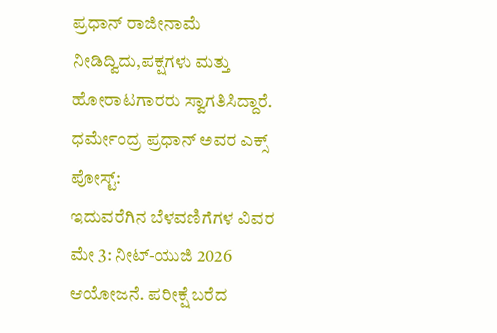ಪ್ರಧಾನ್ ರಾಜೀನಾಮೆ ನೀಡಿದ್ವಿದು,ಪಕ್ಷಗಳು ಮತ್ತು ಹೋರಾಟಗಾರರು ಸ್ವಾಗತಿಸಿದ್ದಾರೆ.
ಧರ್ಮೇಂದ್ರ ಪ್ರಧಾನ್ ಅವರ ಎಕ್ಸ್ ಪೋಸ್ಟ್:
ಇದುವರೆಗಿನ ಬೆಳವಣಿಗೆಗಳ ವಿವರ
ಮೇ 3: ನೀಟ್-ಯುಜಿ 2026 ಆಯೋಜನೆ. ಪರೀಕ್ಷೆ ಬರೆದ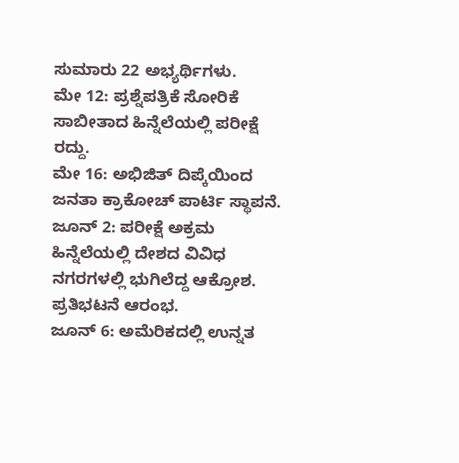ಸುಮಾರು 22 ಅಭ್ಯರ್ಥಿಗಳು.
ಮೇ 12: ಪ್ರಶ್ನೆಪತ್ರಿಕೆ ಸೋರಿಕೆ ಸಾಬೀತಾದ ಹಿನ್ನೆಲೆಯಲ್ಲಿ ಪರೀಕ್ಷೆ ರದ್ದು.
ಮೇ 16: ಅಭಿಜಿತ್ ದಿಪ್ಕೆಯಿಂದ ಜನತಾ ಕ್ರಾಕೋಚ್ ಪಾರ್ಟಿ ಸ್ಥಾಪನೆ.
ಜೂನ್ 2: ಪರೀಕ್ಷೆ ಅಕ್ರಮ ಹಿನ್ನೆಲೆಯಲ್ಲಿ ದೇಶದ ವಿವಿಧ ನಗರಗಳಲ್ಲಿ ಭುಗಿಲೆದ್ದ ಆಕ್ರೋಶ. ಪ್ರತಿಭಟನೆ ಆರಂಭ.
ಜೂನ್ 6: ಅಮೆರಿಕದಲ್ಲಿ ಉನ್ನತ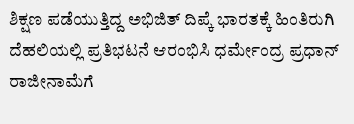ಶಿಕ್ಷಣ ಪಡೆಯುತ್ತಿದ್ದ ಅಭಿಜಿತ್ ದಿಪ್ಕೆ ಭಾರತಕ್ಕೆ ಹಿಂತಿರುಗಿ ದೆಹಲಿಯಲ್ಲಿ ಪ್ರತಿಭಟನೆ ಆರಂಭಿಸಿ ಧರ್ಮೇಂದ್ರ ಪ್ರಧಾನ್ ರಾಜೀನಾಮೆಗೆ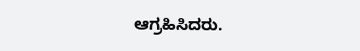ಆಗ್ರಹಿಸಿದರು.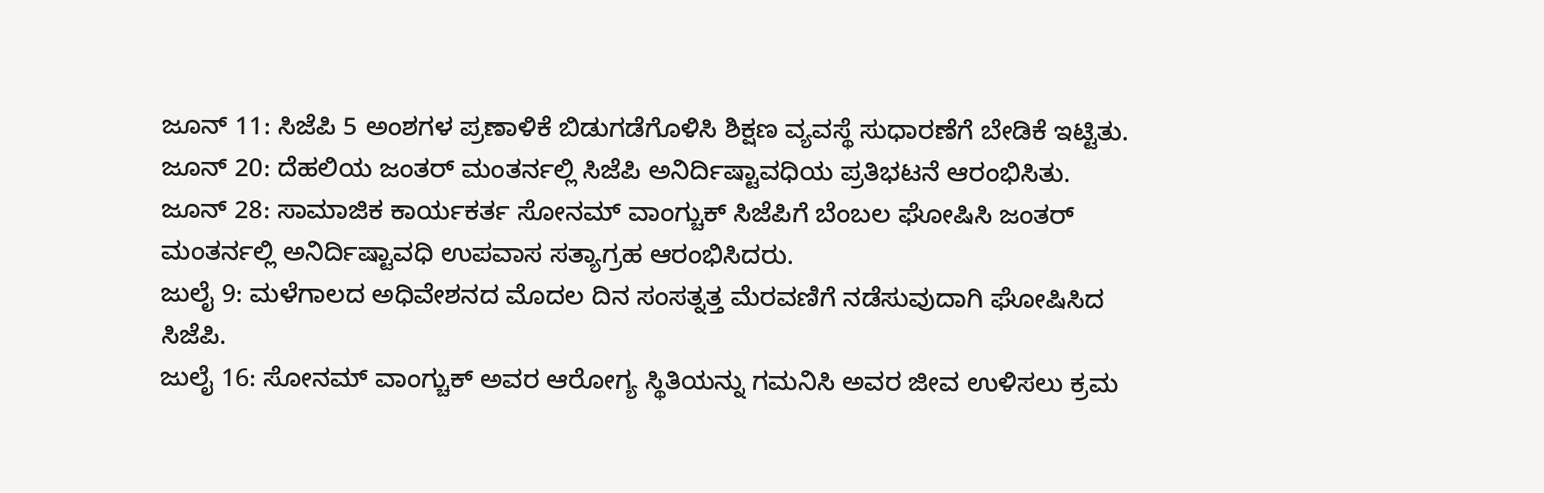ಜೂನ್ 11: ಸಿಜೆಪಿ 5 ಅಂಶಗಳ ಪ್ರಣಾಳಿಕೆ ಬಿಡುಗಡೆಗೊಳಿಸಿ ಶಿಕ್ಷಣ ವ್ಯವಸ್ಥೆ ಸುಧಾರಣೆಗೆ ಬೇಡಿಕೆ ಇಟ್ಟಿತು.
ಜೂನ್ 20: ದೆಹಲಿಯ ಜಂತರ್ ಮಂತರ್ನಲ್ಲಿ ಸಿಜೆಪಿ ಅನಿರ್ದಿಷ್ಟಾವಧಿಯ ಪ್ರತಿಭಟನೆ ಆರಂಭಿಸಿತು.
ಜೂನ್ 28: ಸಾಮಾಜಿಕ ಕಾರ್ಯಕರ್ತ ಸೋನಮ್ ವಾಂಗ್ಚುಕ್ ಸಿಜೆಪಿಗೆ ಬೆಂಬಲ ಘೋಷಿಸಿ ಜಂತರ್ ಮಂತರ್ನಲ್ಲಿ ಅನಿರ್ದಿಷ್ಟಾವಧಿ ಉಪವಾಸ ಸತ್ಯಾಗ್ರಹ ಆರಂಭಿಸಿದರು.
ಜುಲೈ 9: ಮಳೆಗಾಲದ ಅಧಿವೇಶನದ ಮೊದಲ ದಿನ ಸಂಸತ್ನತ್ತ ಮೆರವಣಿಗೆ ನಡೆಸುವುದಾಗಿ ಘೋಷಿಸಿದ ಸಿಜೆಪಿ.
ಜುಲೈ 16: ಸೋನಮ್ ವಾಂಗ್ಚುಕ್ ಅವರ ಆರೋಗ್ಯ ಸ್ಥಿತಿಯನ್ನು ಗಮನಿಸಿ ಅವರ ಜೀವ ಉಳಿಸಲು ಕ್ರಮ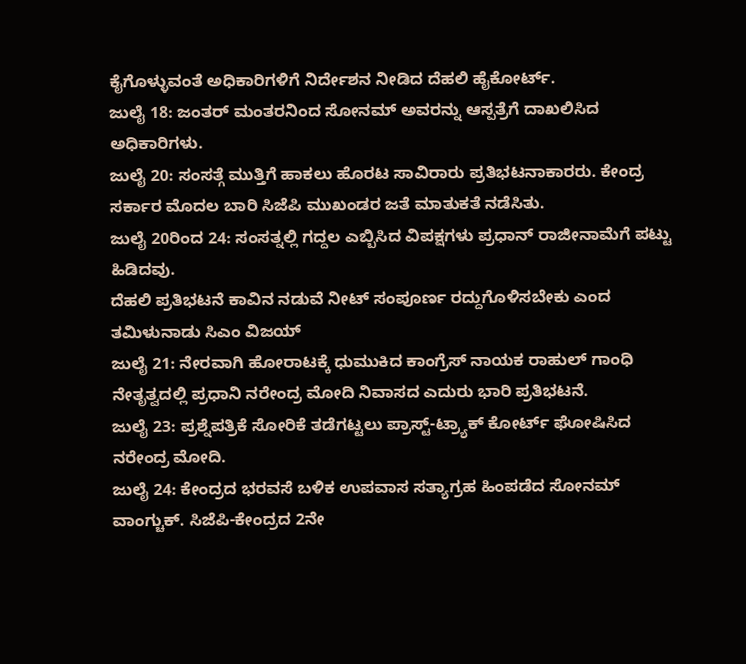ಕೈಗೊಳ್ಳುವಂತೆ ಅಧಿಕಾರಿಗಳಿಗೆ ನಿರ್ದೇಶನ ನೀಡಿದ ದೆಹಲಿ ಹೈಕೋರ್ಟ್.
ಜುಲೈ 18: ಜಂತರ್ ಮಂತರನಿಂದ ಸೋನಮ್ ಅವರನ್ನು ಆಸ್ಪತ್ರೆಗೆ ದಾಖಲಿಸಿದ ಅಧಿಕಾರಿಗಳು.
ಜುಲೈ 20: ಸಂಸತ್ಗೆ ಮುತ್ತಿಗೆ ಹಾಕಲು ಹೊರಟ ಸಾವಿರಾರು ಪ್ರತಿಭಟನಾಕಾರರು. ಕೇಂದ್ರ ಸರ್ಕಾರ ಮೊದಲ ಬಾರಿ ಸಿಜೆಪಿ ಮುಖಂಡರ ಜತೆ ಮಾತುಕತೆ ನಡೆಸಿತು.
ಜುಲೈ 20ರಿಂದ 24: ಸಂಸತ್ನಲ್ಲಿ ಗದ್ದಲ ಎಬ್ಬಿಸಿದ ವಿಪಕ್ಷಗಳು ಪ್ರಧಾನ್ ರಾಜೀನಾಮೆಗೆ ಪಟ್ಟು ಹಿಡಿದವು.
ದೆಹಲಿ ಪ್ರತಿಭಟನೆ ಕಾವಿನ ನಡುವೆ ನೀಟ್ ಸಂಪೂರ್ಣ ರದ್ದುಗೊಳಿಸಬೇಕು ಎಂದ ತಮಿಳುನಾಡು ಸಿಎಂ ವಿಜಯ್
ಜುಲೈ 21: ನೇರವಾಗಿ ಹೋರಾಟಕ್ಕೆ ಧುಮುಕಿದ ಕಾಂಗ್ರೆಸ್ ನಾಯಕ ರಾಹುಲ್ ಗಾಂಧಿ ನೇತೃತ್ವದಲ್ಲಿ ಪ್ರಧಾನಿ ನರೇಂದ್ರ ಮೋದಿ ನಿವಾಸದ ಎದುರು ಭಾರಿ ಪ್ರತಿಭಟನೆ.
ಜುಲೈ 23: ಪ್ರಶ್ನೆಪತ್ರಿಕೆ ಸೋರಿಕೆ ತಡೆಗಟ್ಟಲು ಪ್ರಾಸ್ಟ್-ಟ್ರ್ಯಾಕ್ ಕೋರ್ಟ್ ಘೋಷಿಸಿದ ನರೇಂದ್ರ ಮೋದಿ.
ಜುಲೈ 24: ಕೇಂದ್ರದ ಭರವಸೆ ಬಳಿಕ ಉಪವಾಸ ಸತ್ಯಾಗ್ರಹ ಹಿಂಪಡೆದ ಸೋನಮ್ ವಾಂಗ್ಚುಕ್. ಸಿಜೆಪಿ-ಕೇಂದ್ರದ 2ನೇ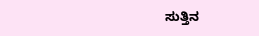ಸುತ್ತಿನ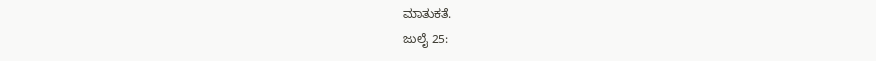ಮಾತುಕತೆ.
ಜುಲೈ 25: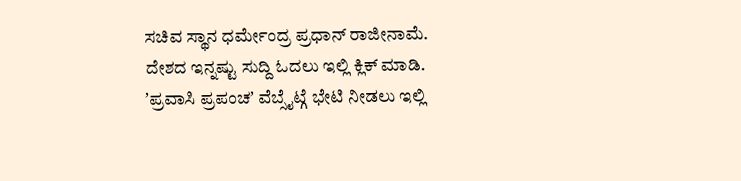ಸಚಿವ ಸ್ಥಾನ ಧರ್ಮೇಂದ್ರ ಪ್ರಧಾನ್ ರಾಜೀನಾಮೆ.
ದೇಶದ ಇನ್ನಷ್ಟು ಸುದ್ದಿ ಓದಲು ಇಲ್ಲಿ ಕ್ಲಿಕ್ ಮಾಡಿ.
ʼಪ್ರವಾಸಿ ಪ್ರಪಂಚʼ ವೆಬ್ಸೈಟ್ಗೆ ಭೇಟಿ ನೀಡಲು ಇಲ್ಲಿ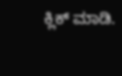ಕ್ಲಿಕ್ ಮಾಡಿ.